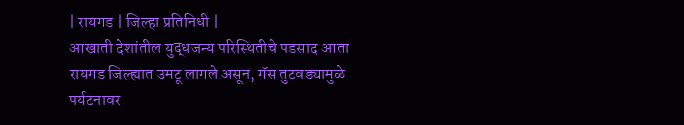| रायगड | जिल्हा प्रतिनिधी |
आखाती देशांतील युद्धजन्य परिस्थितीचे पडसाद आता रायगड जिल्ह्यात उमटू लागले असून, गॅस तुटवड्यामुळे पर्यटनावर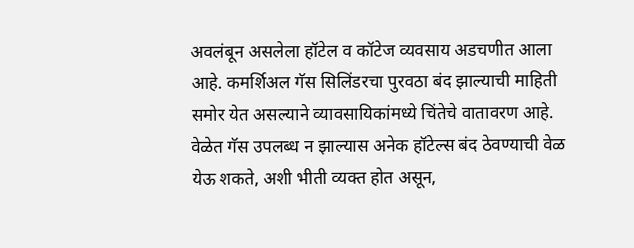अवलंबून असलेला हॉटेल व कॉटेज व्यवसाय अडचणीत आला आहे. कमर्शिअल गॅस सिलिंडरचा पुरवठा बंद झाल्याची माहिती समोर येत असल्याने व्यावसायिकांमध्ये चिंतेचे वातावरण आहे. वेळेत गॅस उपलब्ध न झाल्यास अनेक हॉटेल्स बंद ठेवण्याची वेळ येऊ शकते, अशी भीती व्यक्त होत असून,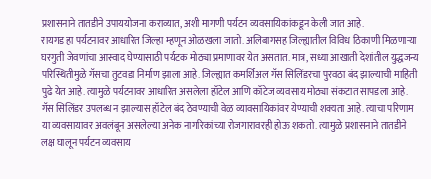प्रशासनाने तातडीने उपाययोजना कराव्यात, अशी मागणी पर्यटन व्यवसायिकांकडून केली जात आहे.
रायगड हा पर्यटनावर आधारित जिल्हा म्हणून ओळखला जातो. अलिबागसह जिल्ह्यातील विविध ठिकाणी मिळणाऱ्या घरगुती जेवणांचा आस्वाद घेण्यासाठी पर्यटक मोठ्या प्रमाणावर येत असतात. मात्र, सध्या आखाती देशांतील युद्धजन्य परिस्थितीमुळे गॅसचा तुटवडा निर्माण झाला आहे. जिल्ह्यात कमर्शिअल गॅस सिलिंडरचा पुरवठा बंद झाल्याची माहिती पुढे येत आहे. त्यामुळे पर्यटनावर आधारित असलेला हॉटेल आणि कॉटेज व्यवसाय मोठ्या संकटात सापडला आहे. गॅस सिलिंडर उपलब्ध न झाल्यास हॉटेल बंद ठेवण्याची वेळ व्यावसायिकांवर येण्याची शक्यता आहे. त्याचा परिणाम या व्यवसायावर अवलंबून असलेल्या अनेक नागरिकांच्या रोजगारावरही होऊ शकतो. त्यामुळे प्रशासनाने तातडीने लक्ष घालून पर्यटन व्यवसाय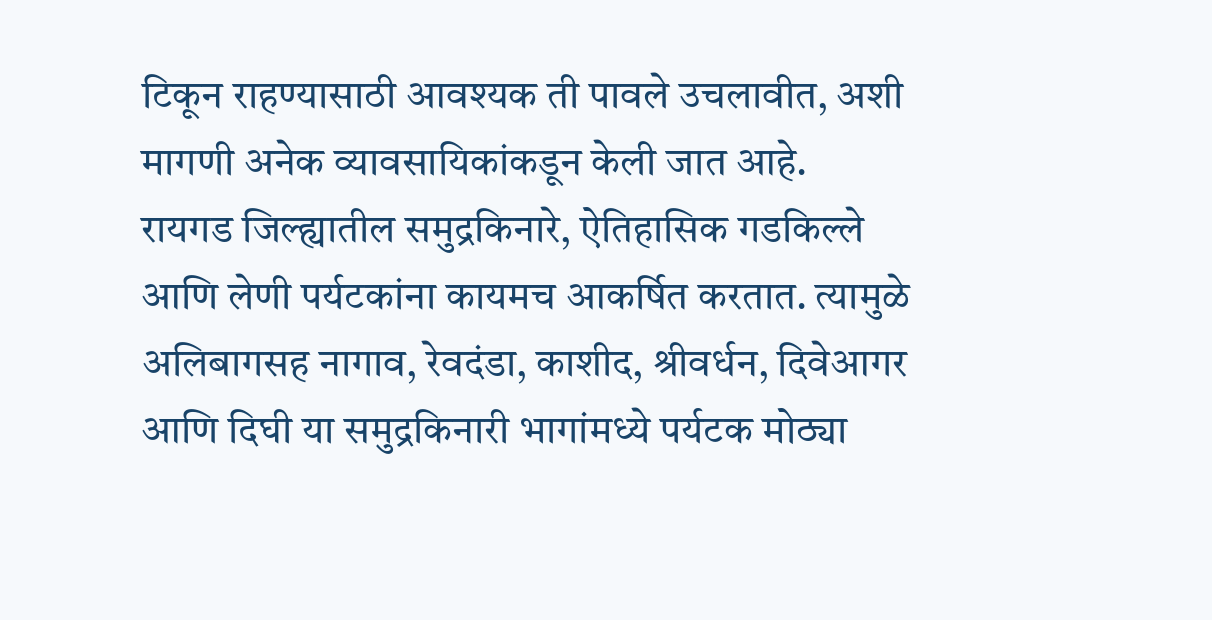टिकून राहण्यासाठी आवश्यक ती पावले उचलावीत, अशी मागणी अनेक व्यावसायिकांकडून केली जात आहे.
रायगड जिल्ह्यातील समुद्रकिनारे, ऐतिहासिक गडकिल्ले आणि लेणी पर्यटकांना कायमच आकर्षित करतात. त्यामुळे अलिबागसह नागाव, रेवदंडा, काशीद, श्रीवर्धन, दिवेआगर आणि दिघी या समुद्रकिनारी भागांमध्ये पर्यटक मोठ्या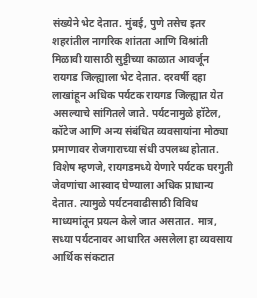संख्येने भेट देतात. मुंबई, पुणे तसेच इतर शहरांतील नागरिक शांतता आणि विश्रांती मिळावी यासाठी सुट्टीच्या काळात आवर्जून रायगड जिल्ह्याला भेट देतात. दरवर्षी दहा लाखांहून अधिक पर्यटक रायगड जिल्ह्यात येत असल्याचे सांगितले जाते. पर्यटनामुळे हॉटेल, कॉटेज आणि अन्य संबंधित व्यवसायांना मोठ्या प्रमाणावर रोजगाराच्या संधी उपलब्ध होतात. विशेष म्हणजे, रायगडमध्ये येणारे पर्यटक घरगुती जेवणांचा आस्वाद घेण्याला अधिक प्राधान्य देतात. त्यामुळे पर्यटनवाढीसाठी विविध माध्यमांतून प्रयत्न केले जात असतात. मात्र, सध्या पर्यटनावर आधारित असलेला हा व्यवसाय आर्थिक संकटात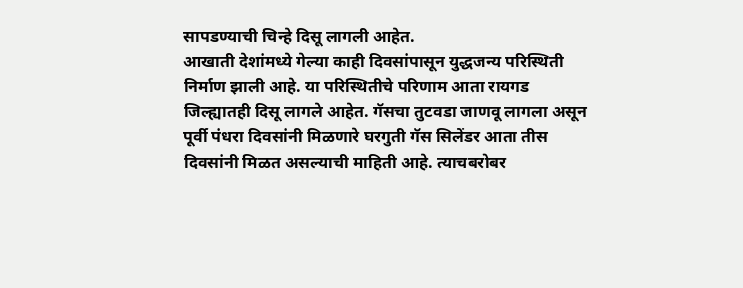सापडण्याची चिन्हे दिसू लागली आहेत.
आखाती देशांमध्ये गेल्या काही दिवसांपासून युद्धजन्य परिस्थिती निर्माण झाली आहे. या परिस्थितीचे परिणाम आता रायगड जिल्ह्यातही दिसू लागले आहेत. गॅसचा तुटवडा जाणवू लागला असून पूर्वी पंधरा दिवसांनी मिळणारे घरगुती गॅस सिलेंडर आता तीस दिवसांनी मिळत असल्याची माहिती आहे. त्याचबरोबर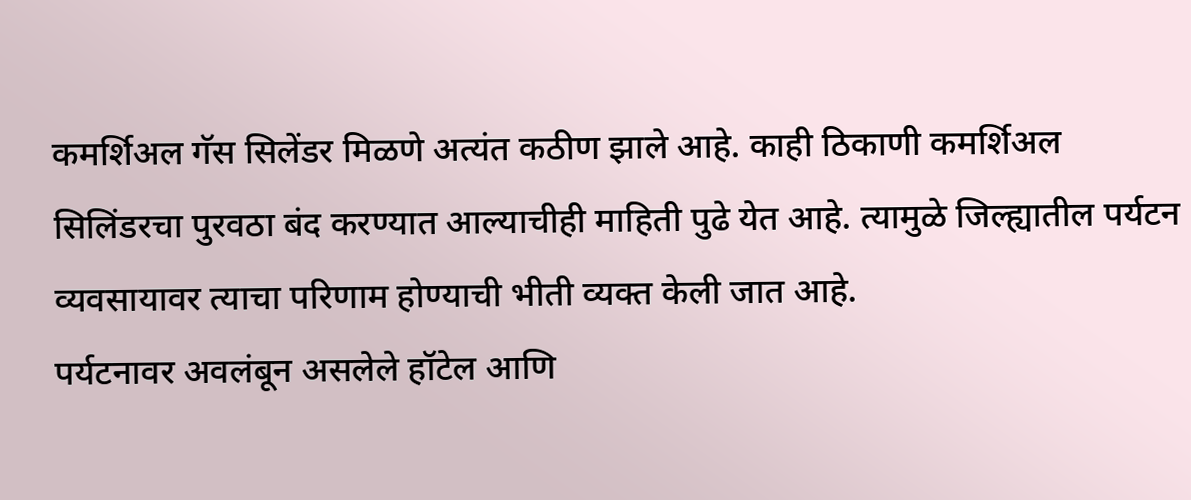कमर्शिअल गॅस सिलेंडर मिळणे अत्यंत कठीण झाले आहे. काही ठिकाणी कमर्शिअल सिलिंडरचा पुरवठा बंद करण्यात आल्याचीही माहिती पुढे येत आहे. त्यामुळे जिल्ह्यातील पर्यटन व्यवसायावर त्याचा परिणाम होण्याची भीती व्यक्त केली जात आहे.
पर्यटनावर अवलंबून असलेले हॉटेल आणि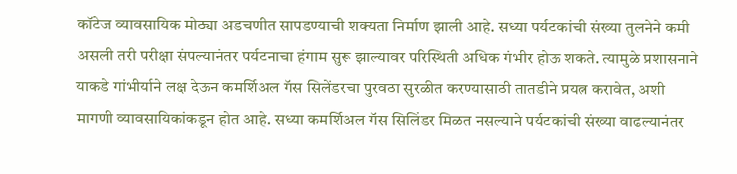कॉटेज व्यावसायिक मोठ्या अडचणीत सापडण्याची शक्यता निर्माण झाली आहे. सध्या पर्यटकांची संख्या तुलनेने कमी असली तरी परीक्षा संपल्यानंतर पर्यटनाचा हंगाम सुरू झाल्यावर परिस्थिती अधिक गंभीर होऊ शकते. त्यामुळे प्रशासनाने याकडे गांभीर्याने लक्ष देऊन कमर्शिअल गॅस सिलेंडरचा पुरवठा सुरळीत करण्यासाठी तातडीने प्रयत्न करावेत, अशी मागणी व्यावसायिकांकडून होत आहे. सध्या कमर्शिअल गॅस सिलिंडर मिळत नसल्याने पर्यटकांची संख्या वाढल्यानंतर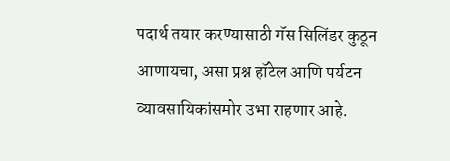पदार्थ तयार करण्यासाठी गॅस सिलिंडर कुठून आणायचा, असा प्रश्न हॉटेल आणि पर्यटन व्यावसायिकांसमोर उभा राहणार आहे.